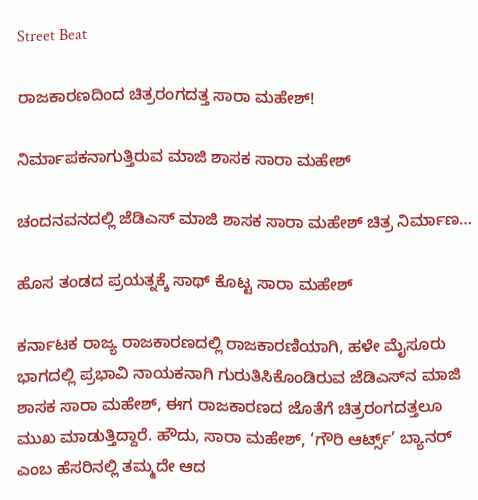Street Beat

ರಾಜಕಾರಣದಿಂದ ಚಿತ್ರರಂಗದತ್ತ ಸಾರಾ ಮಹೇಶ್!

ನಿರ್ಮಾಪಕನಾಗುತ್ತಿರುವ ಮಾಜಿ ಶಾಸಕ ಸಾರಾ ಮಹೇಶ್

ಚಂದನವನದಲ್ಲಿ ಜೆಡಿಎಸ್‌ ಮಾಜಿ ಶಾಸಕ ಸಾರಾ ಮಹೇಶ್ ಚಿತ್ರ ನಿರ್ಮಾಣ…

ಹೊಸ ತಂಡದ ಪ್ರಯತ್ನಕ್ಕೆ ಸಾಥ್ ಕೊಟ್ಟ ಸಾರಾ ಮಹೇಶ್‌

ಕರ್ನಾಟಕ ರಾಜ್ಯ ರಾಜಕಾರಣದಲ್ಲಿ ರಾಜಕಾರಣಿಯಾಗಿ, ಹಳೇ ಮೈಸೂರು ಭಾಗದಲ್ಲಿ ಪ್ರಭಾವಿ ನಾಯಕನಾಗಿ ಗುರುತಿಸಿಕೊಂಡಿರುವ ಜೆಡಿಎಸ್‌ನ ಮಾಜಿ ಶಾಸಕ ಸಾರಾ ಮಹೇಶ್‌, ಈಗ ರಾಜಕಾರಣದ ಜೊತೆಗೆ ಚಿತ್ರರಂಗದತ್ತಲೂ ಮುಖ ಮಾಡುತ್ತಿದ್ದಾರೆ. ಹೌದು, ಸಾರಾ ಮಹೇಶ್‌, ‘ಗೌರಿ ಆರ್ಟ್ಸ್’ ಬ್ಯಾನರ್ ಎಂಬ ಹೆಸರಿನಲ್ಲಿ ತಮ್ಮದೇ ಆದ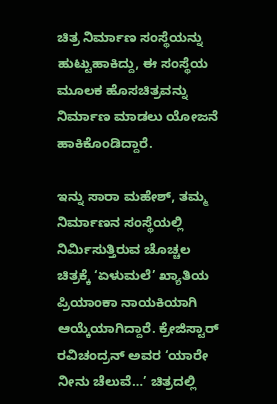ಚಿತ್ರ ನಿರ್ಮಾಣ ಸಂಸ್ಥೆಯನ್ನು ಹುಟ್ಟುಹಾಕಿದ್ದು, ಈ ಸಂಸ್ಥೆಯ ಮೂಲಕ ಹೊಸಚಿತ್ರವನ್ನು ನಿರ್ಮಾಣ ಮಾಡಲು ಯೋಜನೆ ಹಾಕಿಕೊಂಡಿದ್ದಾರೆ.

ಇನ್ನು ಸಾರಾ ಮಹೇಶ್, ತಮ್ಮ ನಿರ್ಮಾಣನ ಸಂಸ್ಥೆಯಲ್ಲಿ ನಿರ್ಮಿಸುತ್ತಿರುವ ಚೊಚ್ಚಲ ಚಿತ್ರಕ್ಕೆ ‘ಏಳುಮಲೆ’ ಖ್ಯಾತಿಯ ಪ್ರಿಯಾಂಕಾ ನಾಯಕಿಯಾಗಿ ಆಯ್ಕೆಯಾಗಿದ್ದಾರೆ. ಕ್ರೇಜಿಸ್ಟಾರ್‌ ರವಿಚಂದ್ರನ್‌ ಅವರ ‘ಯಾರೇ ನೀನು ಚೆಲುವೆ…’ ಚಿತ್ರದಲ್ಲಿ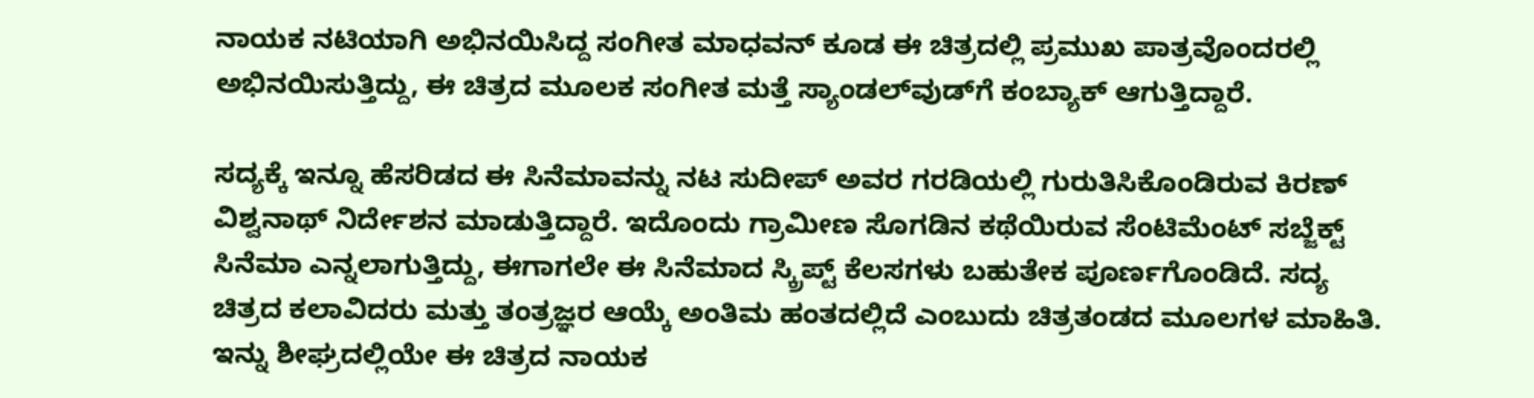ನಾಯಕ ನಟಿಯಾಗಿ ಅಭಿನಯಿಸಿದ್ದ ಸಂಗೀತ ಮಾಧವನ್ ಕೂಡ ಈ ಚಿತ್ರದಲ್ಲಿ ಪ್ರಮುಖ ಪಾತ್ರವೊಂದರಲ್ಲಿ ಅಭಿನಯಿಸುತ್ತಿದ್ದು, ಈ ಚಿತ್ರದ ಮೂಲಕ ಸಂಗೀತ ಮತ್ತೆ ಸ್ಯಾಂಡಲ್‌ವುಡ್‌ಗೆ ಕಂಬ್ಯಾಕ್ ಆಗುತ್ತಿದ್ದಾರೆ.

ಸದ್ಯಕ್ಕೆ ಇನ್ನೂ ಹೆಸರಿಡದ ಈ ಸಿನೆಮಾವನ್ನು ನಟ ಸುದೀಪ್ ಅವರ ಗರಡಿಯಲ್ಲಿ ಗುರುತಿಸಿಕೊಂಡಿರುವ ಕಿರಣ್ ವಿಶ್ವನಾಥ್ ನಿರ್ದೇಶನ ಮಾಡುತ್ತಿದ್ದಾರೆ. ಇದೊಂದು ಗ್ರಾಮೀಣ ಸೊಗಡಿನ ಕಥೆಯಿರುವ ಸೆಂಟಿಮೆಂಟ್‌ ಸಬ್ಜೆಕ್ಟ್‌ ಸಿನೆಮಾ ಎನ್ನಲಾಗುತ್ತಿದ್ದು, ಈಗಾಗಲೇ ಈ ಸಿನೆಮಾದ ಸ್ಕ್ರಿಪ್ಟ್‌ ಕೆಲಸಗಳು ಬಹುತೇಕ ಪೂರ್ಣಗೊಂಡಿದೆ. ಸದ್ಯ ಚಿತ್ರದ ಕಲಾವಿದರು ಮತ್ತು ತಂತ್ರಜ್ಞರ ಆಯ್ಕೆ ಅಂತಿಮ ಹಂತದಲ್ಲಿದೆ ಎಂಬುದು ಚಿತ್ರತಂಡದ ಮೂಲಗಳ ಮಾಹಿತಿ. ಇನ್ನು ಶೀಘ್ರದಲ್ಲಿಯೇ ಈ ಚಿತ್ರದ ನಾಯಕ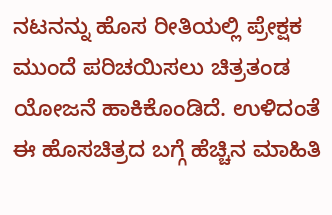ನಟನನ್ನು ಹೊಸ ರೀತಿಯಲ್ಲಿ ಪ್ರೇಕ್ಷಕ ಮುಂದೆ ಪರಿಚಯಿಸಲು ಚಿತ್ರತಂಡ ಯೋಜನೆ ಹಾಕಿಕೊಂಡಿದೆ. ಉಳಿದಂತೆ ಈ ಹೊಸಚಿತ್ರದ ಬಗ್ಗೆ ಹೆಚ್ಚಿನ ಮಾಹಿತಿ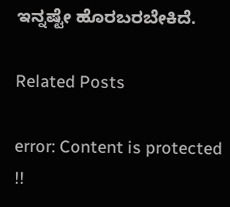ಇನ್ನಷ್ಟೇ ಹೊರಬರಬೇಕಿದೆ.

Related Posts

error: Content is protected !!